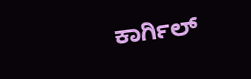ಕಾರ್ಗಿಲ್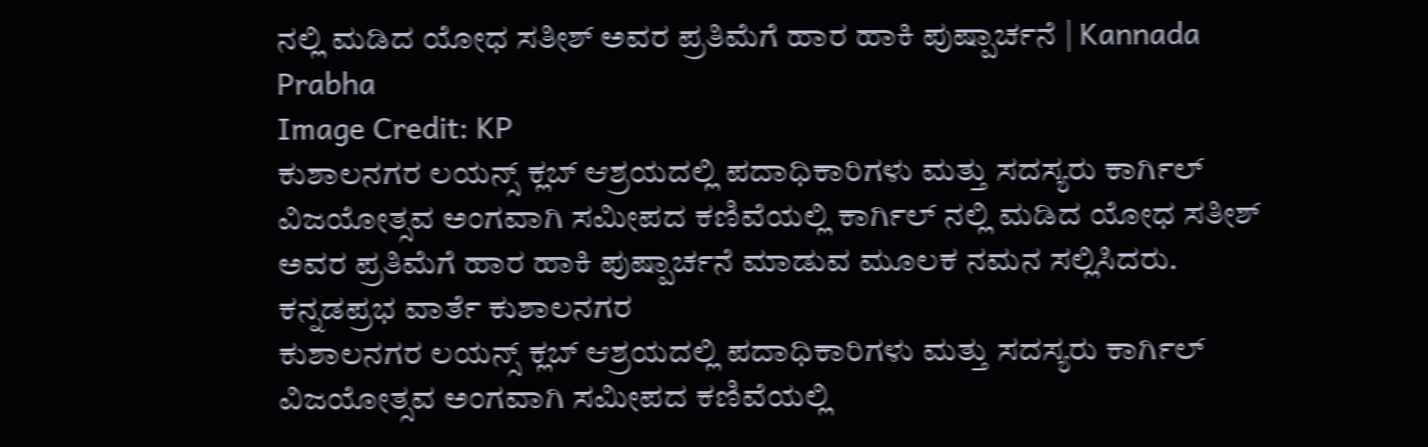ನಲ್ಲಿ ಮಡಿದ ಯೋಧ ಸತೀಶ್ ಅವರ ಪ್ರತಿಮೆಗೆ ಹಾರ ಹಾಕಿ ಪುಷ್ಪಾರ್ಚನೆ | Kannada Prabha
Image Credit: KP
ಕುಶಾಲನಗರ ಲಯನ್ಸ್ ಕ್ಲಬ್ ಆಶ್ರಯದಲ್ಲಿ ಪದಾಧಿಕಾರಿಗಳು ಮತ್ತು ಸದಸ್ಯರು ಕಾರ್ಗಿಲ್ ವಿಜಯೋತ್ಸವ ಅಂಗವಾಗಿ ಸಮೀಪದ ಕಣಿವೆಯಲ್ಲಿ ಕಾರ್ಗಿಲ್ ನಲ್ಲಿ ಮಡಿದ ಯೋಧ ಸತೀಶ್ ಅವರ ಪ್ರತಿಮೆಗೆ ಹಾರ ಹಾಕಿ ಪುಷ್ಪಾರ್ಚನೆ ಮಾಡುವ ಮೂಲಕ ನಮನ ಸಲ್ಲಿಸಿದರು.
ಕನ್ನಡಪ್ರಭ ವಾರ್ತೆ ಕುಶಾಲನಗರ
ಕುಶಾಲನಗರ ಲಯನ್ಸ್ ಕ್ಲಬ್ ಆಶ್ರಯದಲ್ಲಿ ಪದಾಧಿಕಾರಿಗಳು ಮತ್ತು ಸದಸ್ಯರು ಕಾರ್ಗಿಲ್ ವಿಜಯೋತ್ಸವ ಅಂಗವಾಗಿ ಸಮೀಪದ ಕಣಿವೆಯಲ್ಲಿ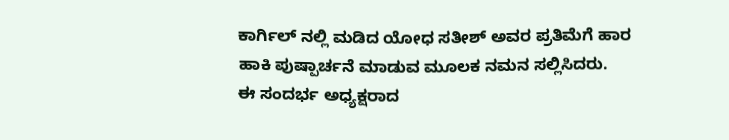ಕಾರ್ಗಿಲ್ ನಲ್ಲಿ ಮಡಿದ ಯೋಧ ಸತೀಶ್ ಅವರ ಪ್ರತಿಮೆಗೆ ಹಾರ ಹಾಕಿ ಪುಷ್ಪಾರ್ಚನೆ ಮಾಡುವ ಮೂಲಕ ನಮನ ಸಲ್ಲಿಸಿದರು.
ಈ ಸಂದರ್ಭ ಅಧ್ಯಕ್ಷರಾದ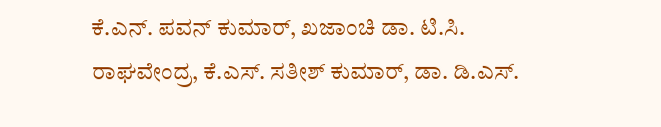ಕೆ.ಎನ್. ಪವನ್ ಕುಮಾರ್, ಖಜಾಂಚಿ ಡಾ. ಟಿ.ಸಿ. ರಾಘವೇಂದ್ರ, ಕೆ.ಎಸ್. ಸತೀಶ್ ಕುಮಾರ್, ಡಾ. ಡಿ.ಎಸ್.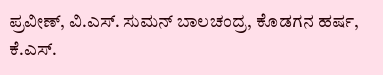ಪ್ರವೀಣ್, ವಿ.ಎಸ್. ಸುಮನ್ ಬಾಲಚಂದ್ರ, ಕೊಡಗನ ಹರ್ಷ, ಕೆ.ಎಸ್.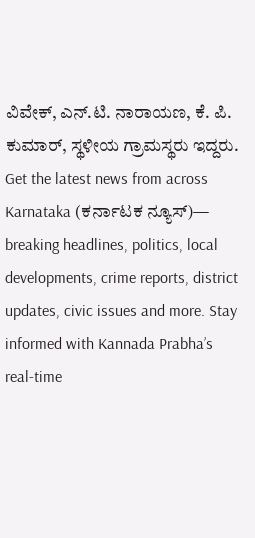ವಿವೇಕ್, ಎನ್.ಟಿ. ನಾರಾಯಣ, ಕೆ. ಪಿ. ಕುಮಾರ್, ಸ್ಥಳೀಯ ಗ್ರಾಮಸ್ಥರು ಇದ್ದರು.
Get the latest news from across Karnataka (ಕರ್ನಾಟಕ ನ್ಯೂಸ್)— breaking headlines, politics, local developments, crime reports, district updates, civic issues and more. Stay informed with Kannada Prabha’s real‑time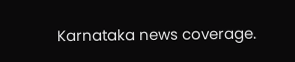Karnataka news coverage.